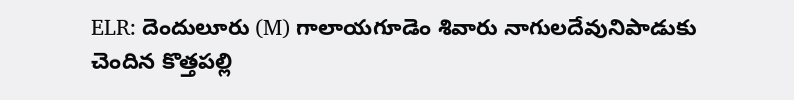ELR: దెందులూరు (M) గాలాయగూడెం శివారు నాగులదేవునిపాడుకు చెందిన కొత్తపల్లి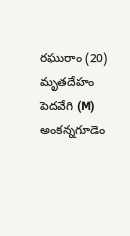రఘురాం (20) మృతదేహం పెదవేగి (M) అంకన్నగూడెం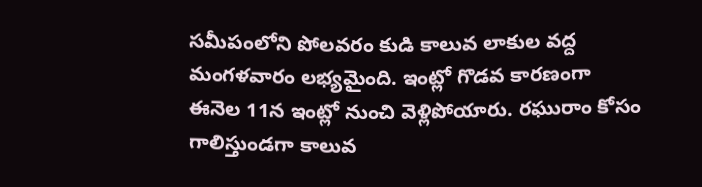సమీపంలోని పోలవరం కుడి కాలువ లాకుల వద్ద మంగళవారం లభ్యమైంది. ఇంట్లో గొడవ కారణంగా ఈనెల 11న ఇంట్లో నుంచి వెళ్లిపోయారు. రఘురాం కోసం గాలిస్తుండగా కాలువ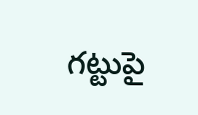గట్టుపై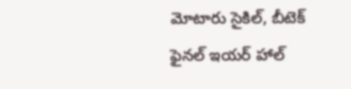మోటారు సైకిల్, బీటెక్ ఫైనల్ ఇయర్ హాల్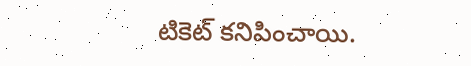టికెట్ కనిపించాయి.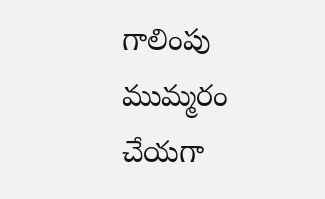గాలింపు ముమ్మరం చేయగా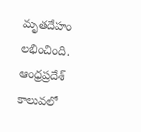మృతదేహం లభించింది.
ఆంధ్రప్రదేశ్
కాలువలో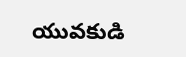యువకుడి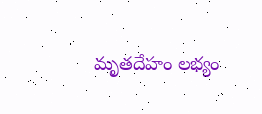మృతదేహం లభ్యం